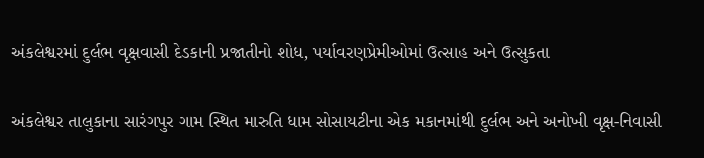અંકલેશ્વરમાં દુર્લભ વૃક્ષવાસી દેડકાની પ્રજાતીનો શોધ, પર્યાવરણપ્રેમીઓમાં ઉત્સાહ અને ઉત્સુકતા

અંકલેશ્વર તાલુકાના સારંગપુર ગામ સ્થિત મારુતિ ધામ સોસાયટીના એક મકાનમાંથી દુર્લભ અને અનોખી વૃક્ષ-નિવાસી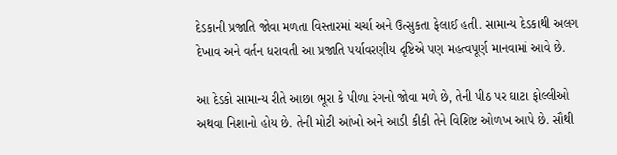દેડકાની પ્રજાતિ જોવા મળતા વિસ્તારમાં ચર્ચા અને ઉત્સુકતા ફેલાઈ હતી. સામાન્ય દેડકાથી અલગ દેખાવ અને વર્તન ધરાવતી આ પ્રજાતિ પર્યાવરણીય દૃષ્ટિએ પણ મહત્વપૂર્ણ માનવામાં આવે છે.

આ દેડકો સામાન્ય રીતે આછા ભૂરા કે પીળા રંગનો જોવા મળે છે, તેની પીઠ પર ઘાટા ફોલ્લીઓ અથવા નિશાનો હોય છે. તેની મોટી આંખો અને આડી કીકી તેને વિશિષ્ટ ઓળખ આપે છે. સૌથી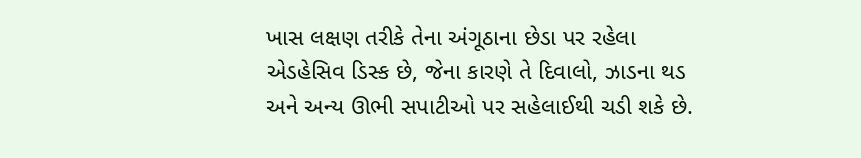ખાસ લક્ષણ તરીકે તેના અંગૂઠાના છેડા પર રહેલા એડહેસિવ ડિસ્ક છે, જેના કારણે તે દિવાલો, ઝાડના થડ અને અન્ય ઊભી સપાટીઓ પર સહેલાઈથી ચડી શકે છે.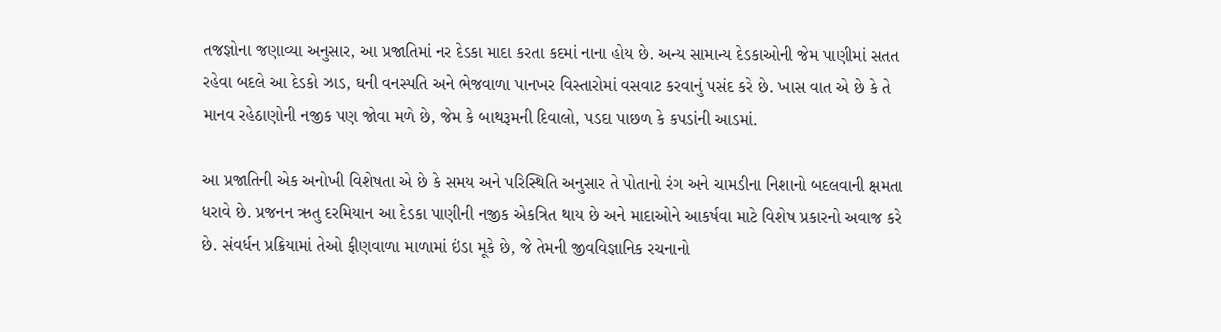તજજ્ઞોના જણાવ્યા અનુસાર, આ પ્રજાતિમાં નર દેડકા માદા કરતા કદમાં નાના હોય છે. અન્ય સામાન્ય દેડકાઓની જેમ પાણીમાં સતત રહેવા બદલે આ દેડકો ઝાડ, ઘની વનસ્પતિ અને ભેજવાળા પાનખર વિસ્તારોમાં વસવાટ કરવાનું પસંદ કરે છે. ખાસ વાત એ છે કે તે માનવ રહેઠાણોની નજીક પણ જોવા મળે છે, જેમ કે બાથરૂમની દિવાલો, પડદા પાછળ કે કપડાંની આડમાં.

આ પ્રજાતિની એક અનોખી વિશેષતા એ છે કે સમય અને પરિસ્થિતિ અનુસાર તે પોતાનો રંગ અને ચામડીના નિશાનો બદલવાની ક્ષમતા ધરાવે છે. પ્રજનન ઋતુ દરમિયાન આ દેડકા પાણીની નજીક એકત્રિત થાય છે અને માદાઓને આકર્ષવા માટે વિશેષ પ્રકારનો અવાજ કરે છે. સંવર્ધન પ્રક્રિયામાં તેઓ ફીણવાળા માળામાં ઇંડા મૂકે છે, જે તેમની જીવવિજ્ઞાનિક રચનાનો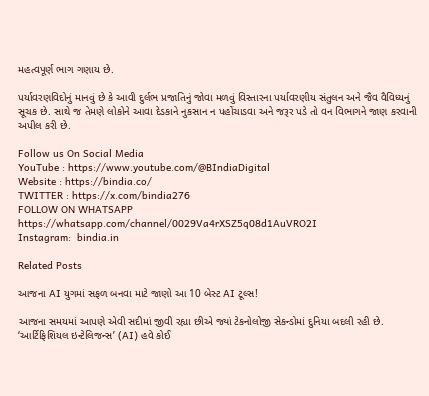મહત્વપૂર્ણ ભાગ ગણાય છે.

પર્યાવરણવિદોનું માનવું છે કે આવી દુર્લભ પ્રજાતિનું જોવા મળવું વિસ્તારના પર્યાવરણીય સંતુલન અને જૈવ વૈવિધ્યનું સૂચક છે. સાથે જ તેમણે લોકોને આવા દેડકાને નુકસાન ન પહોંચાડવા અને જરૂર પડે તો વન વિભાગને જાણ કરવાની અપીલ કરી છે.

Follow us On Social Media
YouTube : https://www.youtube.com/@BIndiaDigital
Website : https://bindia.co/
TWITTER : https://x.com/bindia276
FOLLOW ON WHATSAPP  https://whatsapp.com/channel/0029Va4rXSZ5q08d1AuVRO2I
Instagram:  bindia.in

Related Posts

આજના AI યુગમાં સફળ બનવા માટે જાણો આ 10 બેસ્ટ AI ટૂલ્સ!

આજના સમયમાં આપણે એવી સદીમાં જીવી રહ્યા છીએ જ્યાં ટેકનોલોજી સેકન્ડોમાં દુનિયા બદલી રહી છે. ‘આર્ટિફિશિયલ ઇન્ટેલિજન્સ’ (AI) હવે કોઈ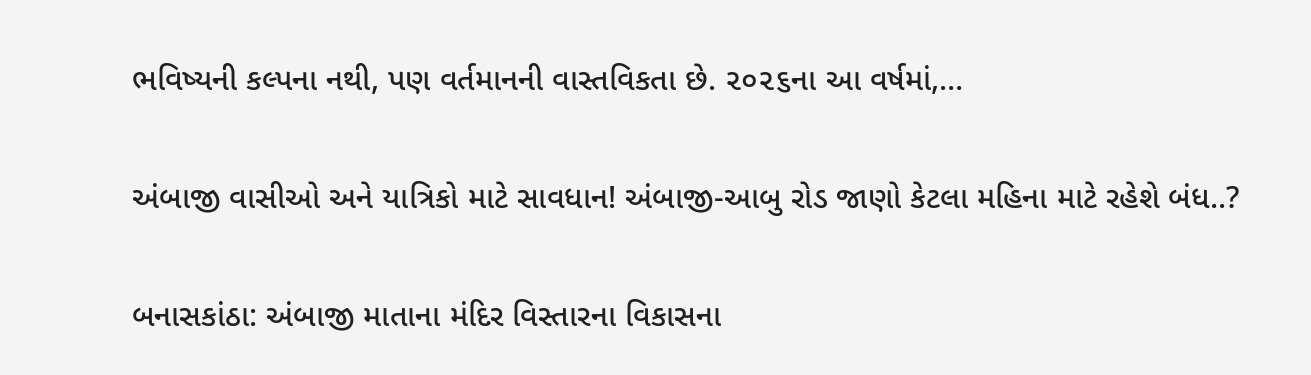ભવિષ્યની કલ્પના નથી, પણ વર્તમાનની વાસ્તવિકતા છે. ૨૦૨૬ના આ વર્ષમાં,…

અંબાજી વાસીઓ અને યાત્રિકો માટે સાવધાન! અંબાજી-આબુ રોડ જાણો કેટલા મહિના માટે રહેશે બંધ..?

બનાસકાંઠા: અંબાજી માતાના મંદિર વિસ્તારના વિકાસના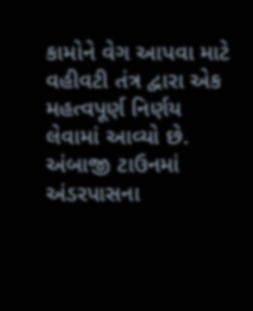કામોને વેગ આપવા માટે વહીવટી તંત્ર દ્વારા એક મહત્વપૂર્ણ નિર્ણય લેવામાં આવ્યો છે. અંબાજી ટાઉનમાં અંડરપાસના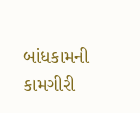બાંધકામની કામગીરી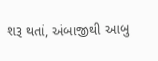શરૂ થતાં, અંબાજીથી આબુ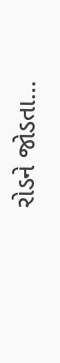રોડને જોડતા…